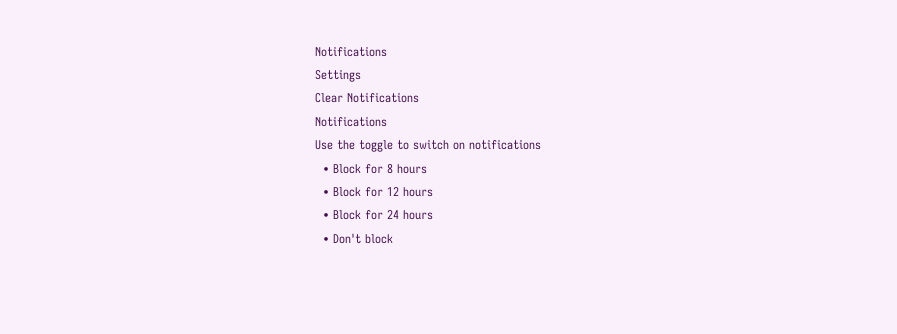Notifications
Settings
Clear Notifications
Notifications
Use the toggle to switch on notifications
  • Block for 8 hours
  • Block for 12 hours
  • Block for 24 hours
  • Don't block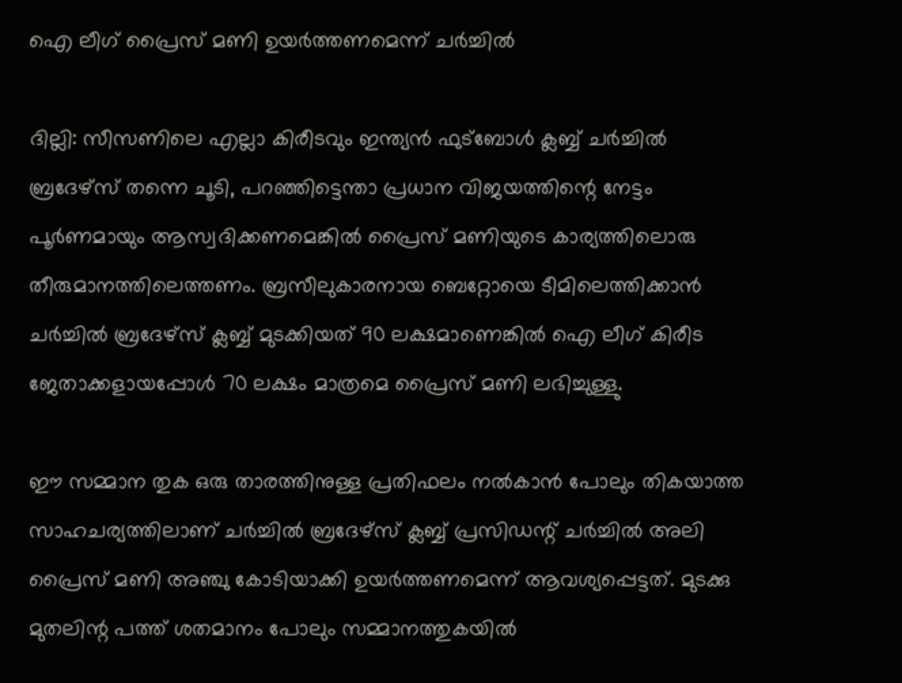ഐ ലീഗ് പ്രൈസ് മണി ഉയര്‍ത്തണമെന്ന് ചര്‍ച്ചില്‍

ദില്ലി: സീസണിലെ എല്ലാ കിരീടവും ഇന്ത്യന്‍ ഫുട്‌ബോള്‍ ക്ലബ്ബ് ചര്‍ച്ചില്‍ ബ്രദേഴ്‌സ് തന്നെ ചൂടി, പറഞ്ഞിട്ടെന്താ പ്രധാന വിജയത്തിന്റെ നേട്ടം പൂര്‍ണമായും ആസ്വദിക്കണമെങ്കില്‍ പ്രൈസ് മണിയുടെ കാര്യത്തിലൊരു തീരുമാനത്തിലെത്തണം. ബ്രസീലുകാരനായ ബെറ്റോയെ ടീമിലെത്തിക്കാന്‍ ചര്‍ച്ചില്‍ ബ്രദേഴ്‌സ് ക്ലബ്ബ് മുടക്കിയത് 90 ലക്ഷമാണെങ്കില്‍ ഐ ലീഗ് കിരീട ജേതാക്കളായപ്പോള്‍ 70 ലക്ഷം മാത്രമെ പ്രൈസ് മണി ലഭിച്ചുള്ളു.

ഈ സമ്മാന തുക ഒരു താരത്തിനുള്ള പ്രതിഫലം നല്‍കാന്‍ പോലും തികയാത്ത സാഹചര്യത്തിലാണ് ചര്‍ച്ചില്‍ ബ്രദേഴ്‌സ് ക്ലബ്ബ് പ്രസിഡന്റ് ചര്‍ച്ചില്‍ അലി പ്രൈസ് മണി അഞ്ചു കോടിയാക്കി ഉയര്‍ത്തണമെന്ന് ആവശ്യപ്പെട്ടത്. മുടക്കു മുതലിന്റ പത്ത് ശതമാനം പോലും സമ്മാനത്തുകയില്‍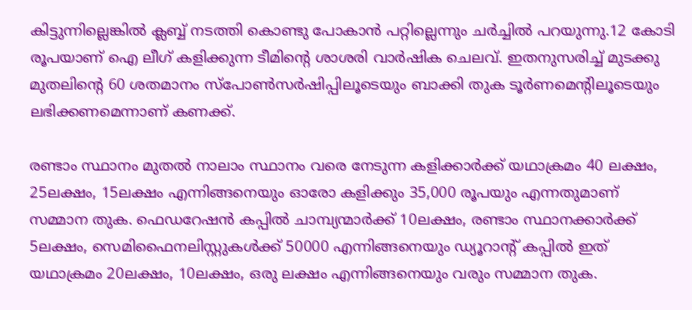കിട്ടുന്നില്ലെങ്കില്‍ ക്ലബ്ബ് നടത്തി കൊണ്ടു പോകാന്‍ പറ്റില്ലെന്നും ചര്‍ച്ചില്‍ പറയുന്നു.12 കോടി രൂപയാണ് ഐ ലീഗ് കളിക്കുന്ന ടീമിന്റെ ശാശരി വാര്‍ഷിക ചെലവ്. ഇതനുസരിച്ച് മുടക്കു മുതലിന്റെ 60 ശതമാനം സ്‌പോണ്‍സര്‍ഷിപ്പിലൂടെയും ബാക്കി തുക ടൂര്‍ണമെന്റിലൂടെയും ലഭിക്കണമെന്നാണ് കണക്ക്.

രണ്ടാം സ്ഥാനം മുതല്‍ നാലാം സ്ഥാനം വരെ നേടുന്ന കളിക്കാര്‍ക്ക് യഥാക്രമം 40 ലക്ഷം, 25ലക്ഷം, 15ലക്ഷം എന്നിങ്ങനെയും ഓരോ കളിക്കും 35,000 രൂപയും എന്നതുമാണ് സമ്മാന തുക. ഫെഡറേഷന്‍ കപ്പില്‍ ചാമ്പ്യന്മാര്‍ക്ക് 10ലക്ഷം, രണ്ടാം സ്ഥാനക്കാര്‍ക്ക് 5ലക്ഷം, സെമിഫൈനലിസ്റ്റുകള്‍ക്ക് 50000 എന്നിങ്ങനെയും ഡ്യൂറാന്റ് കപ്പില്‍ ഇത് യഥാക്രമം 20ലക്ഷം, 10ലക്ഷം, ഒരു ലക്ഷം എന്നിങ്ങനെയും വരും സമ്മാന തുക.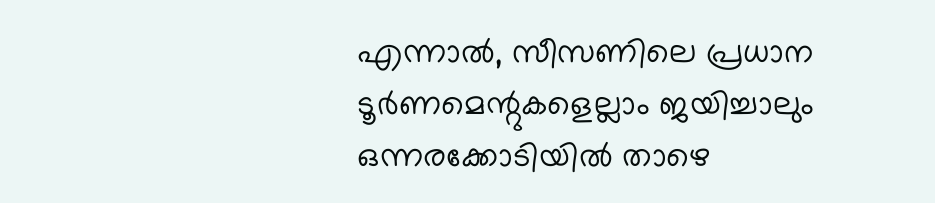എന്നാല്‍, സീസണിലെ പ്രധാന ടൂര്‍ണമെന്റുകളെല്ലാം ജയിച്ചാലും ഒന്നരക്കോടിയില്‍ താഴെ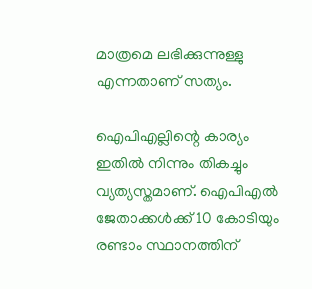മാത്രമെ ലഭിക്കുന്നുള്ളു എന്നതാണ് സത്യം.

ഐപിഎല്ലിന്റെ കാര്യം ഇതില്‍ നിന്നും തികച്ചും വ്യത്യസ്തമാണ്. ഐപിഎല്‍ ജേതാക്കള്‍ക്ക് 10 കോടിയും രണ്ടാം സ്ഥാനത്തിന്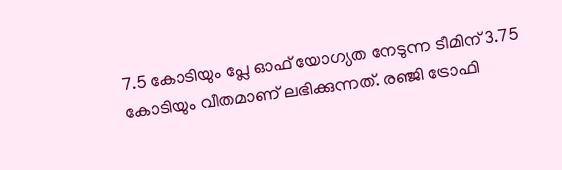7.5 കോടിയും പ്ലേ ഓഫ് യോഗ്യത നേടുന്ന ടീമിന് 3.75 കോടിയും വീതമാണ് ലഭിക്കുന്നത്. രഞ്ജി ട്രോഫി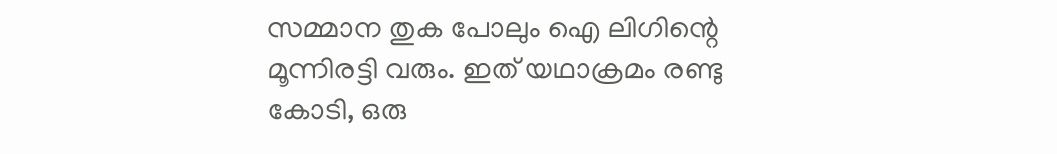സമ്മാന തുക പോലും ഐ ലിഗിന്റെ മൂന്നിരട്ടി വരും. ഇത് യഥാക്രമം രണ്ടു കോടി, ഒരു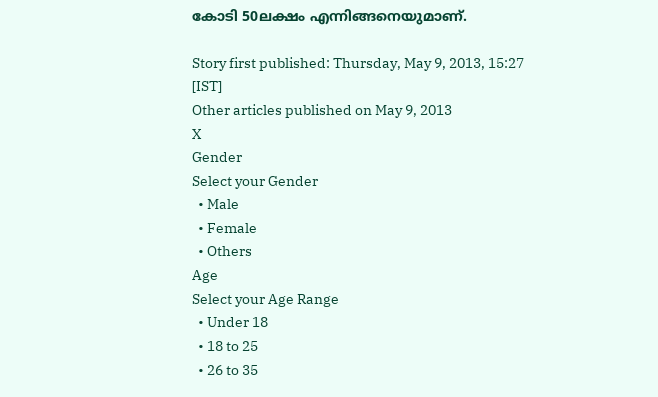കോടി 50ലക്ഷം എന്നിങ്ങനെയുമാണ്.

Story first published: Thursday, May 9, 2013, 15:27 [IST]
Other articles published on May 9, 2013
X
Gender
Select your Gender
  • Male
  • Female
  • Others
Age
Select your Age Range
  • Under 18
  • 18 to 25
  • 26 to 35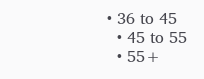• 36 to 45
  • 45 to 55
  • 55+